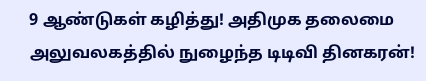9 ஆண்டுகள் கழித்து! அதிமுக தலைமை அலுவலகத்தில் நுழைந்த டிடிவி தினகரன்!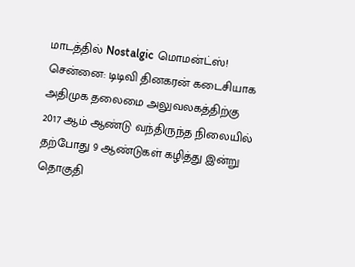மாடத்தில் Nostalgic மொமன்ட்ஸ்!
சென்னை: டிடிவி தினகரன் கடைசியாக அதிமுக தலைமை அலுவலகத்திற்கு 2017 ஆம் ஆண்டு வந்திருந்த நிலையில் தற்போது 9 ஆண்டுகள் கழித்து இன்று தொகுதி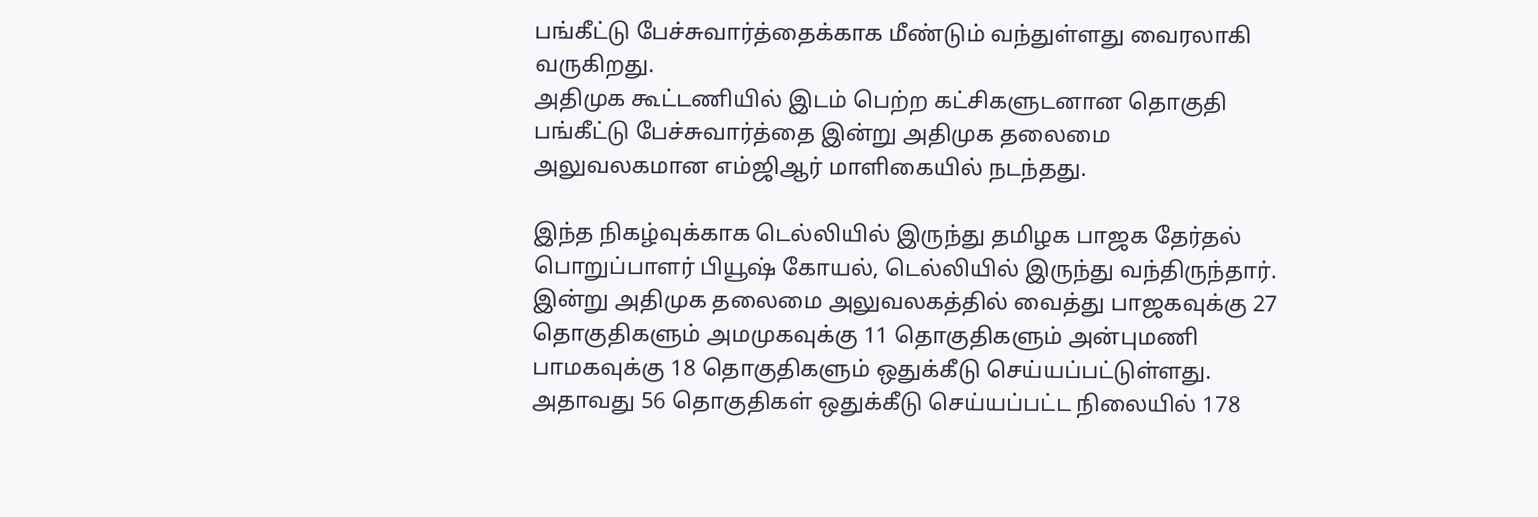பங்கீட்டு பேச்சுவார்த்தைக்காக மீண்டும் வந்துள்ளது வைரலாகி வருகிறது.
அதிமுக கூட்டணியில் இடம் பெற்ற கட்சிகளுடனான தொகுதி பங்கீட்டு பேச்சுவார்த்தை இன்று அதிமுக தலைமை அலுவலகமான எம்ஜிஆர் மாளிகையில் நடந்தது.

இந்த நிகழ்வுக்காக டெல்லியில் இருந்து தமிழக பாஜக தேர்தல் பொறுப்பாளர் பியூஷ் கோயல், டெல்லியில் இருந்து வந்திருந்தார். இன்று அதிமுக தலைமை அலுவலகத்தில் வைத்து பாஜகவுக்கு 27 தொகுதிகளும் அமமுகவுக்கு 11 தொகுதிகளும் அன்புமணி பாமகவுக்கு 18 தொகுதிகளும் ஒதுக்கீடு செய்யப்பட்டுள்ளது.
அதாவது 56 தொகுதிகள் ஒதுக்கீடு செய்யப்பட்ட நிலையில் 178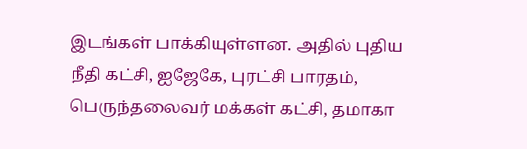இடங்கள் பாக்கியுள்ளன. அதில் புதிய நீதி கட்சி, ஐஜேகே, புரட்சி பாரதம், பெருந்தலைவர் மக்கள் கட்சி, தமாகா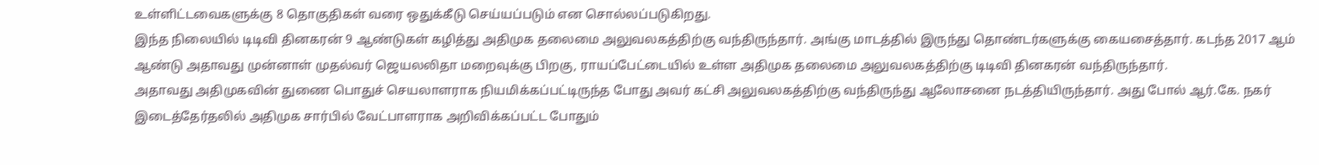உள்ளிட்டவைகளுக்கு 8 தொகுதிகள் வரை ஒதுக்கீடு செய்யப்படும் என சொல்லப்படுகிறது.
இந்த நிலையில் டிடிவி தினகரன் 9 ஆண்டுகள் கழித்து அதிமுக தலைமை அலுவலகத்திற்கு வந்திருந்தார். அங்கு மாடத்தில் இருந்து தொண்டர்களுக்கு கையசைத்தார். கடந்த 2017 ஆம் ஆண்டு அதாவது முன்னாள் முதல்வர் ஜெயலலிதா மறைவுக்கு பிறகு, ராயப்பேட்டையில் உள்ள அதிமுக தலைமை அலுவலகத்திற்கு டிடிவி தினகரன் வந்திருந்தார்.
அதாவது அதிமுகவின் துணை பொதுச் செயலாளராக நியமிக்கப்பட்டிருந்த போது அவர் கட்சி அலுவலகத்திற்கு வந்திருந்து ஆலோசனை நடத்தியிருந்தார். அது போல் ஆர்.கே. நகர் இடைத்தேர்தலில் அதிமுக சார்பில் வேட்பாளராக அறிவிக்கப்பட்ட போதும்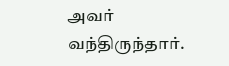அவர் வந்திருந்தார்.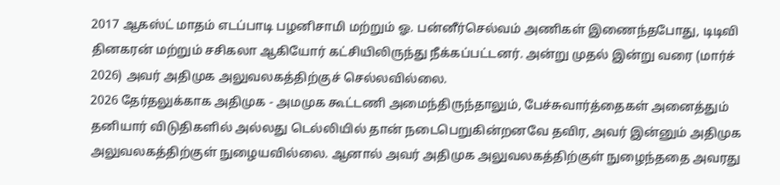2017 ஆகஸ்ட் மாதம் எடப்பாடி பழனிசாமி மற்றும் ஓ. பன்னீர்செல்வம் அணிகள் இணைந்தபோது, டிடிவி தினகரன் மற்றும் சசிகலா ஆகியோர் கட்சியிலிருந்து நீக்கப்பட்டனர். அன்று முதல் இன்று வரை (மார்ச் 2026) அவர் அதிமுக அலுவலகத்திற்குச் செல்லவில்லை.
2026 தேர்தலுக்காக அதிமுக - அமமுக கூட்டணி அமைந்திருந்தாலும், பேச்சுவார்த்தைகள் அனைத்தும் தனியார் விடுதிகளில் அல்லது டெல்லியில் தான் நடைபெறுகின்றனவே தவிர, அவர் இன்னும் அதிமுக அலுவலகத்திற்குள் நுழையவில்லை. ஆனால் அவர் அதிமுக அலுவலகத்திற்குள் நுழைந்ததை அவரது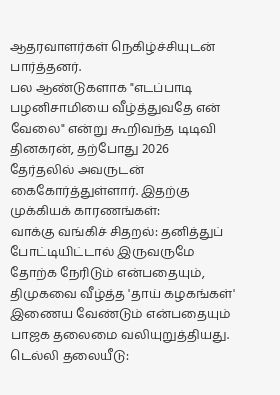ஆதரவாளர்கள் நெகிழ்ச்சியுடன் பார்த்தனர்.
பல ஆண்டுகளாக "எடப்பாடி பழனிசாமியை வீழ்த்துவதே என் வேலை" என்று கூறிவந்த டிடிவி தினகரன், தற்போது 2026 தேர்தலில் அவருடன் கைகோர்த்துள்ளார். இதற்கு முக்கியக் காரணங்கள்:
வாக்கு வங்கிச் சிதறல்: தனித்துப் போட்டியிட்டால் இருவருமே தோற்க நேரிடும் என்பதையும், திமுகவை வீழ்த்த 'தாய் கழகங்கள்' இணைய வேண்டும் என்பதையும் பாஜக தலைமை வலியுறுத்தியது.
டெல்லி தலையீடு: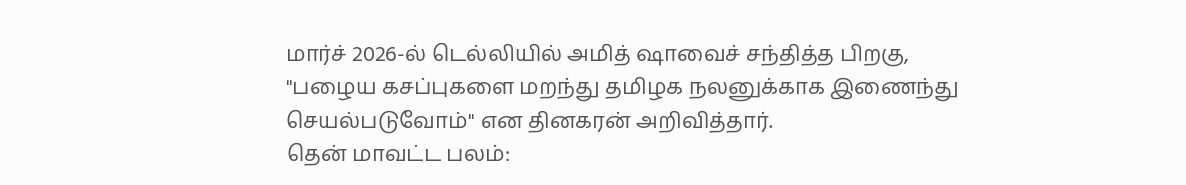மார்ச் 2026-ல் டெல்லியில் அமித் ஷாவைச் சந்தித்த பிறகு, "பழைய கசப்புகளை மறந்து தமிழக நலனுக்காக இணைந்து செயல்படுவோம்" என தினகரன் அறிவித்தார்.
தென் மாவட்ட பலம்: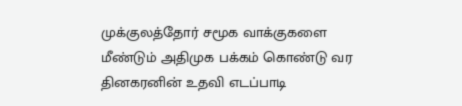முக்குலத்தோர் சமூக வாக்குகளை மீண்டும் அதிமுக பக்கம் கொண்டு வர தினகரனின் உதவி எடப்பாடி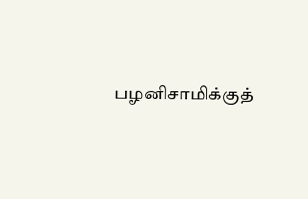பழனிசாமிக்குத்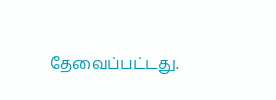தேவைப்பட்டது.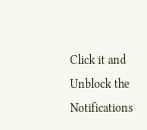Click it and Unblock the Notifications